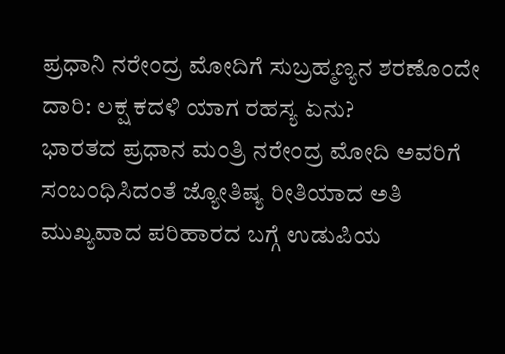ಪ್ರಧಾನಿ ನರೇಂದ್ರ ಮೋದಿಗೆ ಸುಬ್ರಹ್ಮಣ್ಯನ ಶರಣೊಂದೇ ದಾರಿ: ಲಕ್ಷ ಕದಳಿ ಯಾಗ ರಹಸ್ಯ ಏನು?
ಭಾರತದ ಪ್ರಧಾನ ಮಂತ್ರಿ ನರೇಂದ್ರ ಮೋದಿ ಅವರಿಗೆ ಸಂಬಂಧಿಸಿದಂತೆ ಜ್ಯೋತಿಷ್ಯ ರೀತಿಯಾದ ಅತಿ ಮುಖ್ಯವಾದ ಪರಿಹಾರದ ಬಗ್ಗೆ ಉಡುಪಿಯ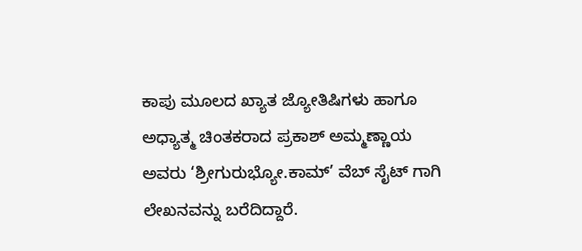ಕಾಪು ಮೂಲದ ಖ್ಯಾತ ಜ್ಯೋತಿಷಿಗಳು ಹಾಗೂ ಅಧ್ಯಾತ್ಮ ಚಿಂತಕರಾದ ಪ್ರಕಾಶ್ ಅಮ್ಮಣ್ಣಾಯ ಅವರು ‘ಶ್ರೀಗುರುಭ್ಯೋ.ಕಾಮ್’ ವೆಬ್ ಸೈಟ್ ಗಾಗಿ ಲೇಖನವನ್ನು ಬರೆದಿದ್ದಾರೆ.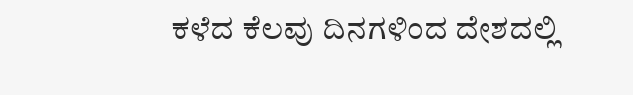ಕಳೆದ ಕೆಲವು ದಿನಗಳಿಂದ ದೇಶದಲ್ಲಿ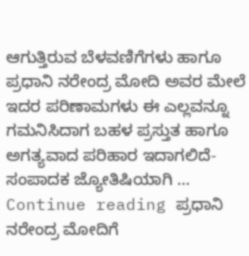ಆಗುತ್ತಿರುವ ಬೆಳವಣಿಗೆಗಳು ಹಾಗೂ ಪ್ರಧಾನಿ ನರೇಂದ್ರ ಮೋದಿ ಅವರ ಮೇಲೆ ಇದರ ಪರಿಣಾಮಗಳು ಈ ಎಲ್ಲವನ್ನೂ ಗಮನಿಸಿದಾಗ ಬಹಳ ಪ್ರಸ್ತುತ ಹಾಗೂ ಅಗತ್ಯವಾದ ಪರಿಹಾರ ಇದಾಗಲಿದೆ- ಸಂಪಾದಕ ಜ್ಯೋತಿಷಿಯಾಗಿ … Continue reading ಪ್ರಧಾನಿ ನರೇಂದ್ರ ಮೋದಿಗೆ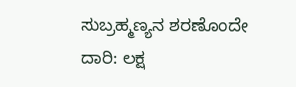ಸುಬ್ರಹ್ಮಣ್ಯನ ಶರಣೊಂದೇ ದಾರಿ: ಲಕ್ಷ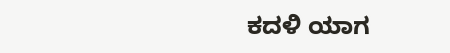ಕದಳಿ ಯಾಗ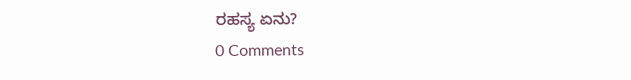ರಹಸ್ಯ ಏನು?
0 Comments